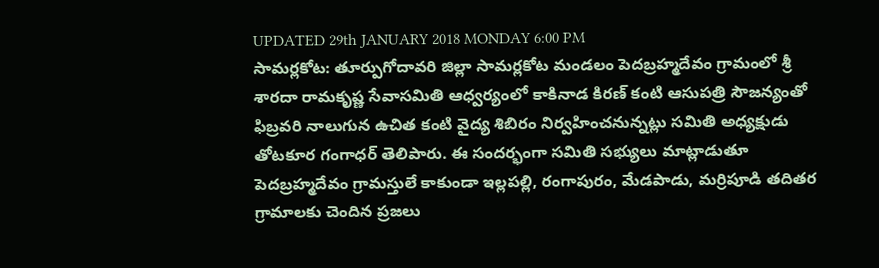UPDATED 29th JANUARY 2018 MONDAY 6:00 PM
సామర్లకోట: తూర్పుగోదావరి జిల్లా సామర్లకోట మండలం పెదబ్రహ్మదేవం గ్రామంలో శ్రీ శారదా రామకృష్ణ సేవాసమితి ఆధ్వర్యంలో కాకినాడ కిరణ్ కంటి ఆసుపత్రి సౌజన్యంతో ఫిబ్రవరి నాలుగున ఉచిత కంటి వైద్య శిబిరం నిర్వహించనున్నట్లు సమితి అధ్యక్షుడు తోటకూర గంగాధర్ తెలిపారు. ఈ సందర్భంగా సమితి సభ్యులు మాట్లాడుతూ పెదబ్రహ్మదేవం గ్రామస్తులే కాకుండా ఇల్లపల్లి, రంగాపురం, మేడపాడు, మర్రిపూడి తదితర గ్రామాలకు చెందిన ప్రజలు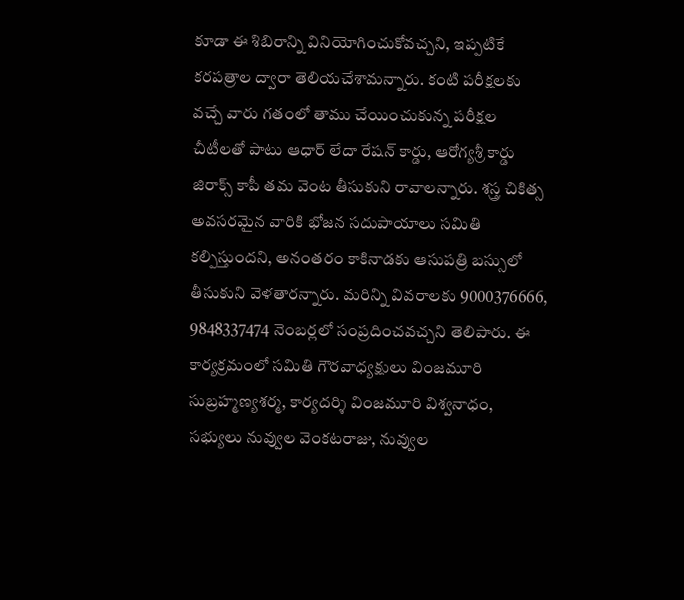కూడా ఈ శిబిరాన్ని వినియోగించుకోవచ్చని, ఇప్పటికే కరపత్రాల ద్వారా తెలియచేశామన్నారు. కంటి పరీక్షలకు వచ్చే వారు గతంలో తాము చేయించుకున్న పరీక్షల చీటీలతో పాటు ఆధార్ లేదా రేషన్ కార్డు, ఆరోగ్యశ్రీ కార్డు జిరాక్స్ కాపీ తమ వెంట తీసుకుని రావాలన్నారు. శస్త్ర చికిత్స అవసరమైన వారికి భోజన సదుపాయాలు సమితి కల్పిస్తుందని, అనంతరం కాకినాడకు ఆసుపత్రి బస్సులో తీసుకుని వెళతారన్నారు. మరిన్ని వివరాలకు 9000376666, 9848337474 నెంబర్లలో సంప్రదించవచ్చని తెలిపారు. ఈ కార్యక్రమంలో సమితి గౌరవాధ్యక్షులు వింజమూరి సుబ్రహ్మణ్యశర్మ, కార్యదర్శి వింజమూరి విశ్వనాధం, సభ్యులు నువ్వుల వెంకటరాజు, నువ్వుల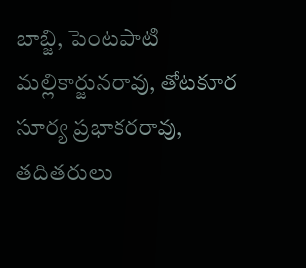బాబ్జి, పెంటపాటి మల్లికార్జునరావు, తోటకూర సూర్య ప్రభాకరరావు, తదితరులు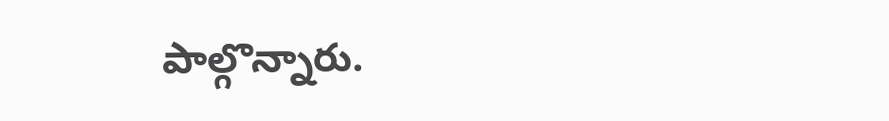పాల్గొన్నారు.